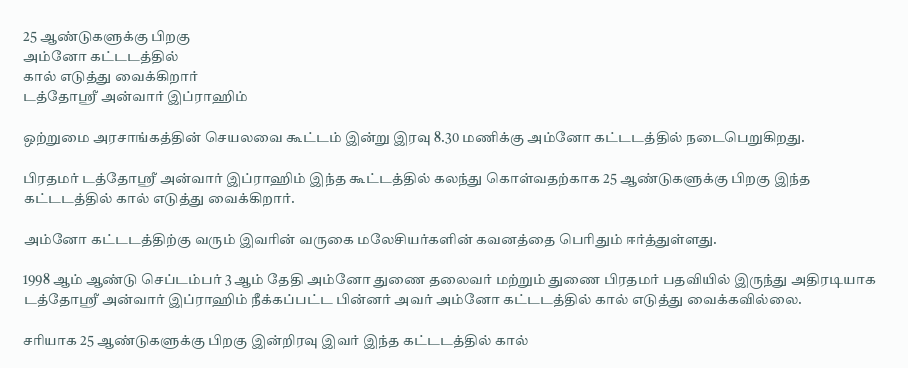25 ஆண்டுகளுக்கு பிறகு
அம்னோ கட்டடத்தில்
கால் எடுத்து வைக்கிறார்
டத்தோஸ்ரீ அன்வார் இப்ராஹிம்

ஒற்றுமை அரசாங்கத்தின் செயலவை கூட்டம் இன்று இரவு 8.30 மணிக்கு அம்னோ கட்டடத்தில் நடைபெறுகிறது.

பிரதமர் டத்தோஸ்ரீ அன்வார் இப்ராஹிம் இந்த கூட்டத்தில் கலந்து கொள்வதற்காக 25 ஆண்டுகளுக்கு பிறகு இந்த கட்டடத்தில் கால் எடுத்து வைக்கிறார்.

அம்னோ கட்டடத்திற்கு வரும் இவரின் வருகை மலேசியர்களின் கவனத்தை பெரிதும் ஈர்த்துள்ளது.

1998 ஆம் ஆண்டு செப்டம்பர் 3 ஆம் தேதி அம்னோ துணை தலைவர் மற்றும் துணை பிரதமர் பதவியில் இருந்து அதிரடியாக டத்தோஸ்ரீ அன்வார் இப்ராஹிம் நீக்கப்பட்ட பின்னர் அவர் அம்னோ கட்டடத்தில் கால் எடுத்து வைக்கவில்லை.

சரியாக 25 ஆண்டுகளுக்கு பிறகு இன்றிரவு இவர் இந்த கட்டடத்தில் கால்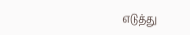எடுத்து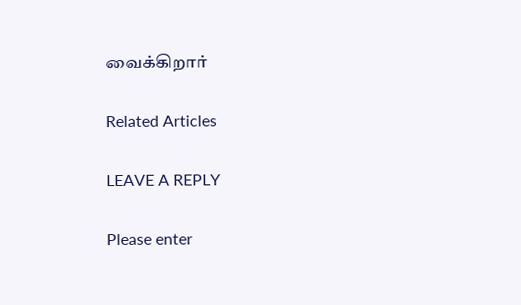வைக்கிறார்

Related Articles

LEAVE A REPLY

Please enter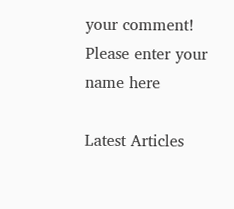your comment!
Please enter your name here

Latest Articles